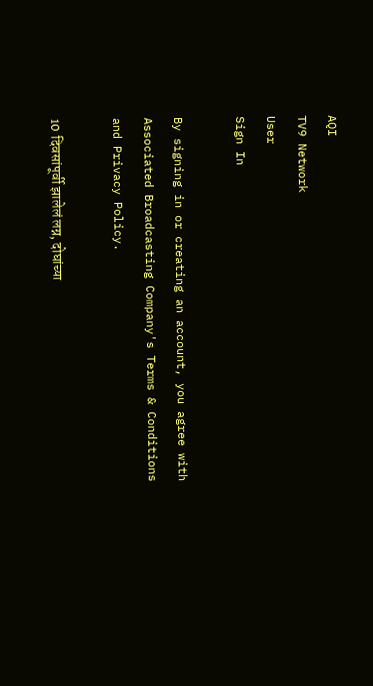AQI
TV9 Network
User
Sign In

By signing in or creating an account, you agree with Associated Broadcasting Company's Terms & Conditions and Privacy Policy.

10 दिवसांपूर्वी झालेलं लग्न, दोघांच्या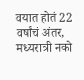वयात होतं 22 वर्षांचं अंतर, मध्यरात्री नको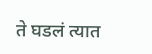ते घडलं त्यात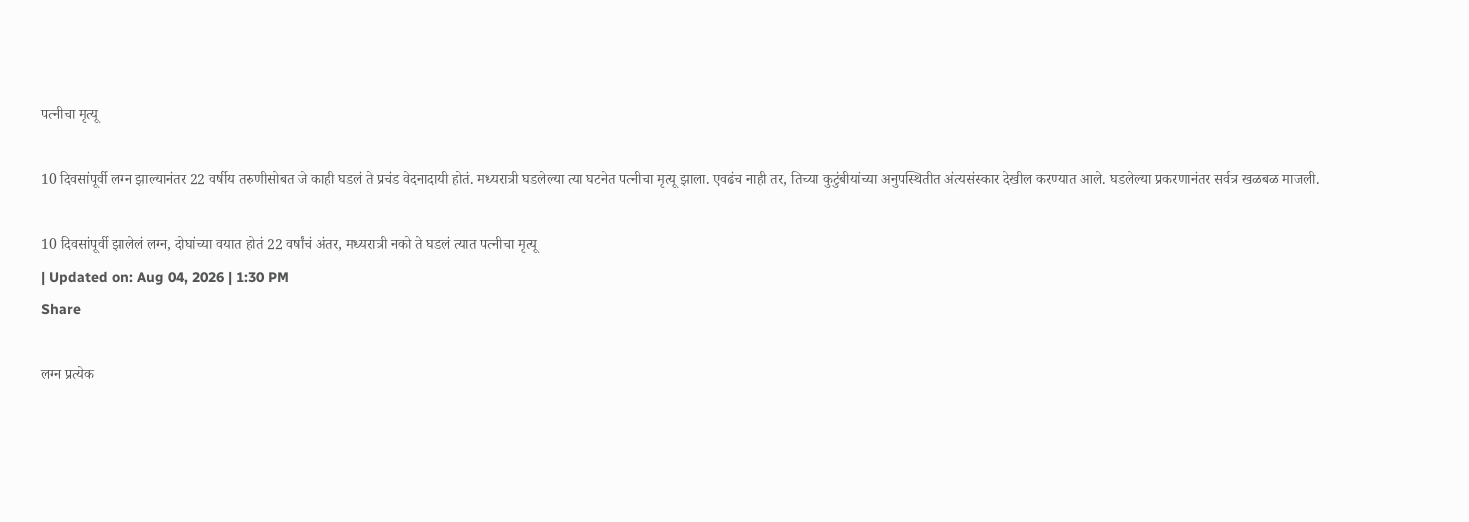पत्नीचा मृत्यू

10 दिवसांपूर्वी लग्न झाल्यानंतर 22 वर्षीय तरुणीसोबत जे काही घडलं ते प्रचंड वेदनादायी होतं. मध्यरात्री घडलेल्या त्या घटनेत पत्नीचा मृत्यू झाला. एवढंच नाही तर, तिच्या कुटुंबीयांच्या अनुपस्थितीत अंत्यसंस्कार देखील करण्यात आले. घडलेल्या प्रकरणानंतर सर्वत्र खळबळ माजली.

10 दिवसांपूर्वी झालेलं लग्न, दोघांच्या वयात होतं 22 वर्षांचं अंतर, मध्यरात्री नको ते घडलं त्यात पत्नीचा मृत्यू
| Updated on: Aug 04, 2026 | 1:30 PM
Share

लग्न प्रत्येक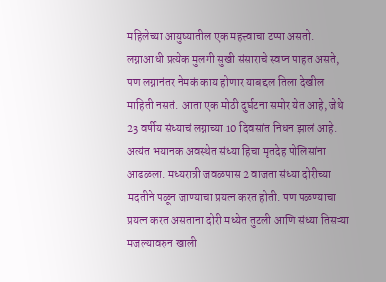महिलेच्या आयुष्यातील एक महत्त्वाचा टप्पा असतो. लग्नाआधी प्रत्येक मुलगी सुखी संसाराचे स्वप्न पाहत असते, पण लग्नानंतर नेमकं काय होणार याबद्दल तिला देखील माहिती नसतं. आता एक मोठी दुर्घटना समोर येत आहे, जेथे 23 वर्षीय संध्याचं लग्नाच्या 10 दिवसांत निधन झालं आहे. अत्यंत भयानक अवस्थेत संध्या हिचा मृतदेह पोलिसांना आढळला. मध्यरात्री जवळपास 2 वाजता संध्या दोरीच्या मदतीने पळून जाण्याचा प्रयत्न करत होती. पण पळण्याचा प्रयत्न करत असताना दोरी मध्येत तुटली आणि संध्या तिसऱ्या मजल्यावरुन खाली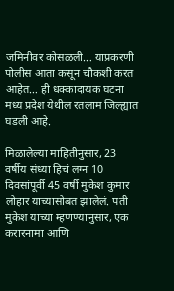जमिनीवर कोसळली… याप्रकरणी पोलीस आता कसून चौकशी करत आहेत… ही धक्कादायक घटना मध्य प्रदेश येथील रतलाम जिल्ह्यात घडली आहे.

मिळालेल्या माहितीनुसार, 23 वर्षीय संध्या हिचं लग्न 10 दिवसांपूर्वी 45 वर्षी मुकेश कुमार लोहार याच्यासोबत झालेलं. पती मुकेश याच्या म्हणण्यानुसार, एक करारनामा आणि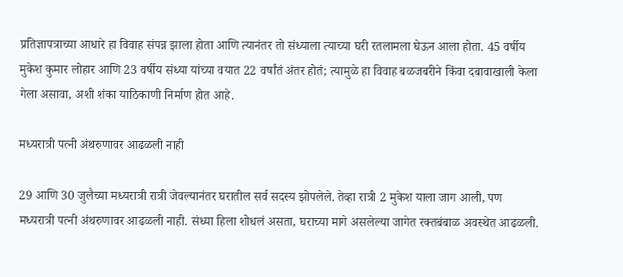प्रतिज्ञापत्राच्या आधारे हा विवाह संपन्न झाला होता आणि त्यानंतर तो संध्याला त्याच्या घरी रतलामला घेऊन आला होता. 45 वर्षीय मुकेश कुमार लोहार आणि 23 वर्षीय संध्या यांच्या वयात 22 वर्षांतं अंतर होतं; त्यामुळे हा विवाह बळजबरीने किंवा दबावाखाली केला गेला असावा, अशी शंका याठिकाणी निर्माण होत आहे.

मध्यरात्री पत्नी अंथरुणावर आढळली नाही

29 आणि 30 जुलैच्या मध्यरात्री रात्री जेवल्यानंतर घरातील सर्व सदस्य झोपलेले. तेव्हा रात्री 2 मुकेश याला जाग आली, पण मध्यरात्री पत्नी अंथरुणावर आढळली नाही. संध्या हिला शोधलं असता, घराच्या मागे असलेल्या जागेत रक्तबंबाळ अवस्थेत आढळली.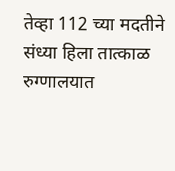तेव्हा 112 च्या मदतीने संध्या हिला तात्काळ रुग्णालयात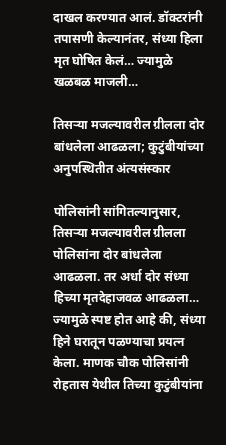दाखल करण्यात आलं. डॉक्टरांनी तपासणी केल्यानंतर, संध्या हिला मृत घोषित केलं… ज्यामुळे खळबळ माजली…

तिसऱ्या मजल्यावरील ग्रीलला दोर बांधलेला आढळला; कुटुंबीयांच्या अनुपस्थितीत अंत्यसंस्कार

पोलिसांनी सांगितल्यानुसार, तिसऱ्या मजल्यावरील ग्रीलला पोलिसांना दोर बांधलेला आढळला. तर अर्धा दोर संध्या हिच्या मृतदेहाजवळ आढळला… ज्यामुळे स्पष्ट होत आहे की, संध्या हिने घरातून पळण्याचा प्रयत्न केला. माणक चौक पोलिसांनी रोहतास येथील तिच्या कुटुंबीयांना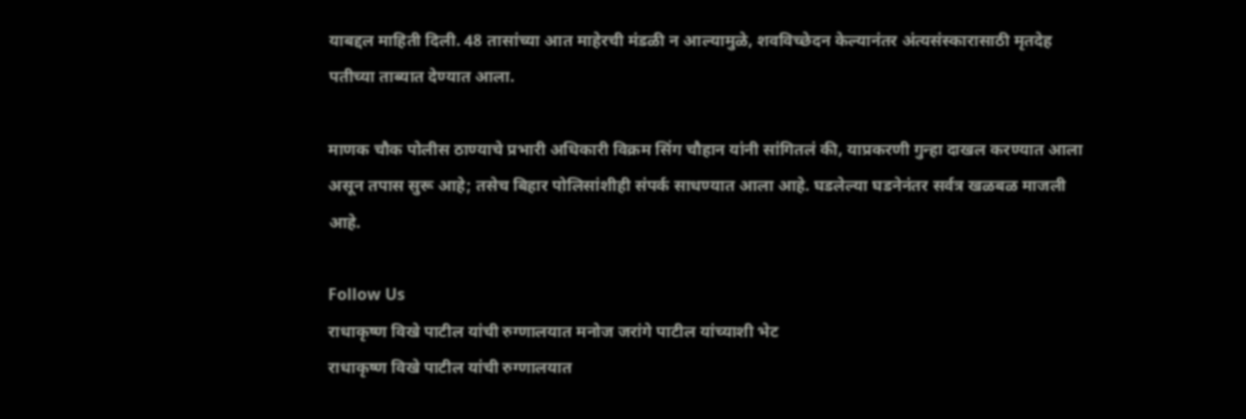याबद्दल माहिती दिली. 48 तासांच्या आत माहेरची मंडळी न आल्यामुळे, शवविच्छेदन केल्यानंतर अंत्यसंस्कारासाठी मृतदेह पतीच्या ताब्यात देण्यात आला.

माणक चौक पोलीस ठाण्याचे प्रभारी अधिकारी विक्रम सिंग चौहान यांनी सांगितलं की, याप्रकरणी गुन्हा दाखल करण्यात आला असून तपास सुरू आहे; तसेच बिहार पोलिसांशीही संपर्क साधण्यात आला आहे. घडलेल्या घडनेनंतर सर्वत्र खळबळ माजली आहे.

Follow Us
राधाकृष्ण विखे पाटील यांची रुग्णालयात मनोज जरांगे पाटील यांच्याशी भेट
राधाकृष्ण विखे पाटील यांची रुग्णालयात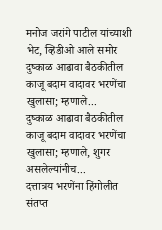मनोज जरांगे पाटील यांच्याशी भेट, व्हिडीओ आले समोर
दुष्काळ आढावा बैठकीतील काजू बदाम वादावर भरणेंचा खुलासा; म्हणाले...
दुष्काळ आढावा बैठकीतील काजू बदाम वादावर भरणेंचा खुलासा; म्हणाले, शुगर असलेल्यांनीच...
दत्तात्रय भरणेंना हिंगोलीत संतप्त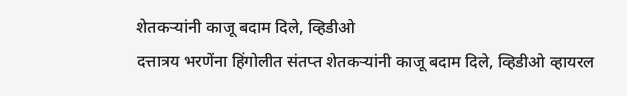शेतकऱ्यांनी काजू बदाम दिले, व्हिडीओ
दत्तात्रय भरणेंना हिंगोलीत संतप्त शेतकऱ्यांनी काजू बदाम दिले, व्हिडीओ व्हायरल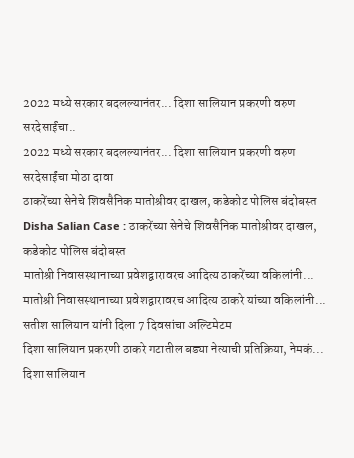2022 मध्ये सरकार बदलल्यानंतर... दिशा सालियान प्रकरणी वरुण सरदेसाईंचा..
2022 मध्ये सरकार बदलल्यानंतर... दिशा सालियान प्रकरणी वरुण सरदेसाईंचा मोठा दावा
ठाकरेंच्या सेनेचे शिवसैनिक मातोश्रीवर दाखल, कडेकोट पोलिस बंदोबस्त
Disha Salian Case : ठाकरेंच्या सेनेचे शिवसैनिक मातोश्रीवर दाखल, कडेकोट पोलिस बंदोबस्त
मातोश्री निवासस्थानाच्या प्रवेशद्वारावरच आदित्य ठाकरेंच्या वकिलांनी...
मातोश्री निवासस्थानाच्या प्रवेशद्वारावरच आदित्य ठाकरे यांच्या वकिलांनी... सतीश सालियान यांनी दिला 7 दिवसांचा अल्टिमेटम
दिशा सालियान प्रकरणी ठाकरे गटातील बड्या नेत्याची प्रतिक्रिया, नेमकं...
दिशा सालियान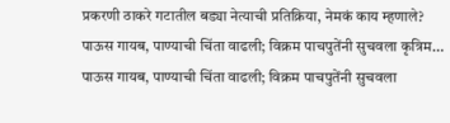प्रकरणी ठाकरे गटातील बड्या नेत्याची प्रतिक्रिया, नेमकं काय म्हणाले?
पाऊस गायब, पाण्याची चिंता वाढली; विक्रम पाचपुतेंनी सुचवला कृत्रिम...
पाऊस गायब, पाण्याची चिंता वाढली; विक्रम पाचपुतेंनी सुचवला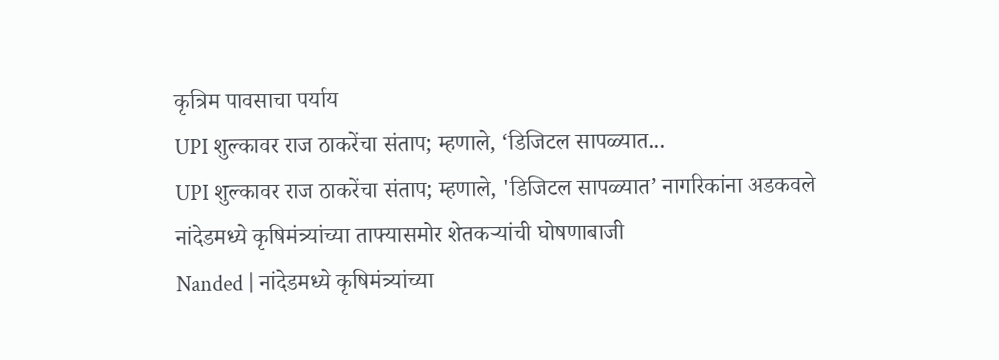कृत्रिम पावसाचा पर्याय
UPI शुल्कावर राज ठाकरेंचा संताप; म्हणाले, ‘डिजिटल सापळ्यात...
UPI शुल्कावर राज ठाकरेंचा संताप; म्हणाले, 'डिजिटल सापळ्यात’ नागरिकांना अडकवले
नांदेडमध्ये कृषिमंत्र्यांच्या ताफ्यासमोर शेतकऱ्यांची घोषणाबाजी
Nanded | नांदेडमध्ये कृषिमंत्र्यांच्या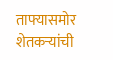ताफ्यासमोर शेतकऱ्यांची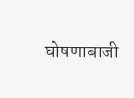घोषणाबाजी